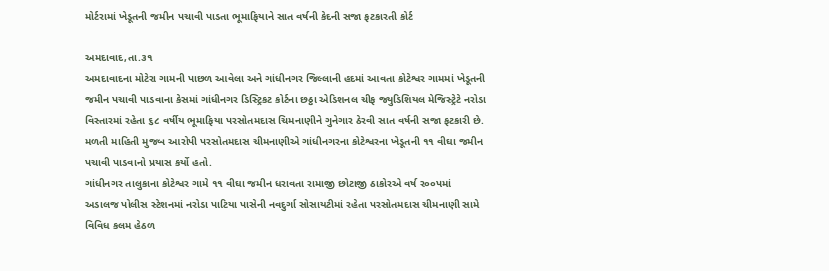મોર્ટરામાં ખેડૂતની જમીન પચાવી પાડતા ભૂમાફિયાને સાત વર્ષની કેદની સજા ફટકારતી કોર્ટ

અમદાવાદ,તા.૩૧
અમદાવાદના મોટેરા ગામની પાછળ આવેલા અને ગાંધીનગર જિલ્લાની હદમાં આવતા કોટેશ્વર ગામમાં ખેડૂતની જમીન પચાવી પાડવાના કેસમાં ગાંધીનગર ડિસ્ટ્રિકટ કોર્ટના છઠ્ઠા એડિશનલ ચીફ જ્યુડિશિયલ મેજિસ્ટ્રેટે નરોડા વિસ્તારમાં રહેતા ૬૮ વર્ષીય ભૂમાફિયા પરસોતમદાસ ચિમનાણીને ગુનેગાર ઠેરવી સાત વર્ષની સજા ફટકારી છે.
મળતી માહિતી મુજબ આરોપી પરસોતમદાસ ચીમનાણીએ ગાંધીનગરના કોટેશ્વરના ખેડૂતની ૧૧ વીઘા જમીન પચાવી પાડવાનો પ્રયાસ કર્યો હતો.
ગાંધીનગર તાલુકાના કોટેશ્વર ગામે ૧૧ વીઘા જમીન ધરાવતા રામાજી છોટાજી ઠાકોરએ વર્ષ ર૦૦પમાં અડાલજ પોલીસ સ્ટેશનમાં નરોડા પાટિયા પાસેની નવદુર્ગા સોસાયટીમાં રહેતા પરસોતમદાસ ચીમનાણી સામે વિવિધ કલમ હેઠળ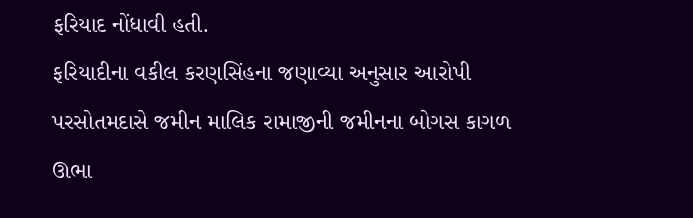ફરિયાદ નોંધાવી હતી.
ફરિયાદીના વકીલ કરણસિંહના જણાવ્યા અનુસાર આરોપી પરસોતમદાસે જમીન માલિક રામાજીની જમીનના બોગસ કાગળ ઊભા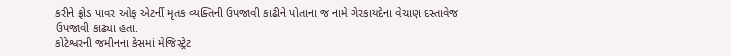કરીને ફ્રોડ પાવર ઓફ એટર્ની મૃતક વ્યક્તિની ઉપજાવી કાઢીને પોતાના જ નામે ગેરકાયદેના વેચાણ દસ્તાવેજ ઉપજાવી કાઢ્યા હતા.
કોટેશ્વરની જમીનના કેસમાં મેજિસ્ટ્રેટ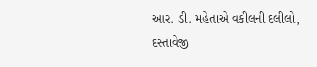આર. ડી. મહેતાએ વકીલની દલીલો, દસ્તાવેજી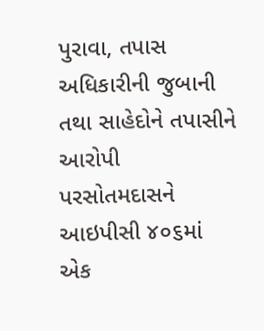પુરાવા, તપાસ અધિકારીની જુબાની તથા સાહેદોને તપાસીને આરોપી પરસોતમદાસને આઇપીસી ૪૦૬માં એક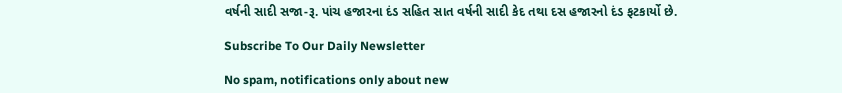વર્ષની સાદી સજા-રૂ. પાંચ હજારના દંડ સહિત સાત વર્ષની સાદી કેદ તથા દસ હજારનો દંડ ફટકાર્યો છે.

Subscribe To Our Daily Newsletter

No spam, notifications only about new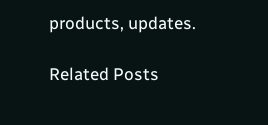products, updates.

Related Posts